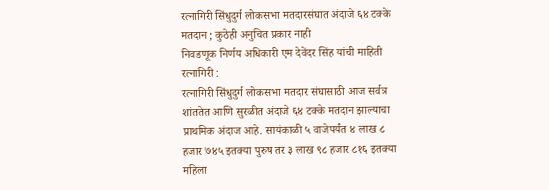रत्नागिरी सिंधुदुर्ग लोकसभा मतदारसंघात अंदाजे ६४ टक्के मतदान ; कुठेही अनुचित प्रकार नाही
निवडणूक निर्णय अधिकारी एम देवेंदर सिंह यांची माहिती
रत्नागिरी :
रत्नागिरी सिंधुदुर्ग लोकसभा मतदार संघासाठी आज सर्वत्र शांततेत आणि सुरळीत अंदाजे ६४ टक्के मतदान झाल्याचा प्राथमिक अंदाज आहे. सायंकाळी ५ वाजेपर्यंत ४ लाख ८ हजार ७४५ इतक्या पुरुष तर ३ लाख ९८ हजार ८१६ इतक्या महिला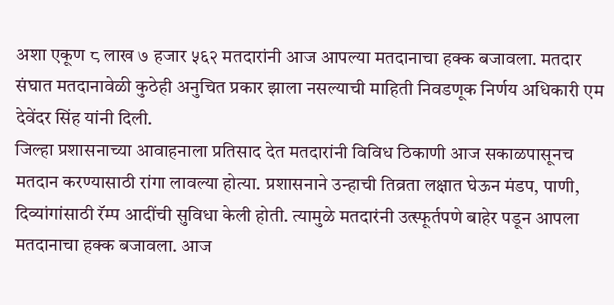अशा एकूण ८ लाख ७ हजार ५६२ मतदारांनी आज आपल्या मतदानाचा हक्क बजावला. मतदार संघात मतदानावेळी कुठेही अनुचित प्रकार झाला नसल्याची माहिती निवडणूक निर्णय अधिकारी एम देवेंदर सिंह यांनी दिली.
जिल्हा प्रशासनाच्या आवाहनाला प्रतिसाद देत मतदारांनी विविध ठिकाणी आज सकाळपासूनच मतदान करण्यासाठी रांगा लावल्या होत्या. प्रशासनाने उन्हाची तिव्रता लक्षात घेऊन मंडप, पाणी, दिव्यांगांसाठी रॅम्प आदींची सुविधा केली होती. त्यामुळे मतदारंनी उत्स्फूर्तपणे बाहेर पडून आपला मतदानाचा हक्क बजावला. आज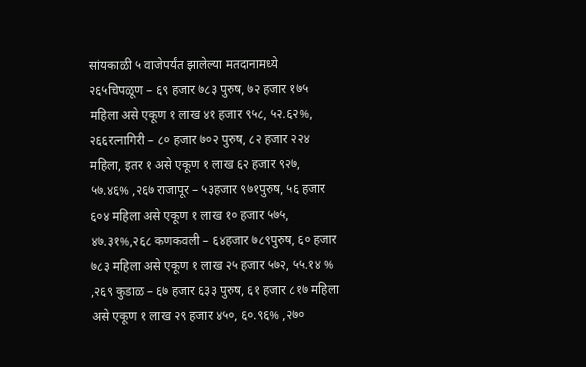सांयकाळी ५ वाजेपर्यंत झालेल्या मतदानामध्ये
२६५चिपळूण – ६९ हजार ७८३ पुरुष, ७२ हजार १७५ महिला असे एकूण १ लाख ४१ हजार ९५८, ५२.६२%,
२६६रत्नागिरी – ८० हजार ७०२ पुरुष, ८२ हजार २२४ महिला, इतर १ असे एकूण १ लाख ६२ हजार ९२७, ५७.४६% ,२६७ राजापूर – ५३हजार ९७१पुरुष, ५६ हजार ६०४ महिला असे एकूण १ लाख १० हजार ५७५, ४७.३१%,२६८ कणकवली – ६४हजार ७८९पुरुष, ६० हजार ७८३ महिला असे एकूण १ लाख २५ हजार ५७२, ५५.१४ % ,२६९ कुडाळ – ६७ हजार ६३३ पुरुष, ६१ हजार ८१७ महिला असे एकूण १ लाख २९ हजार ४५०, ६०.९६% ,२७०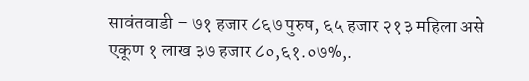सावंतवाडी – ७१ हजार ८६७ पुरुष, ६५ हजार २१३ महिला असे एकूण १ लाख ३७ हजार ८०,६१.०७%,.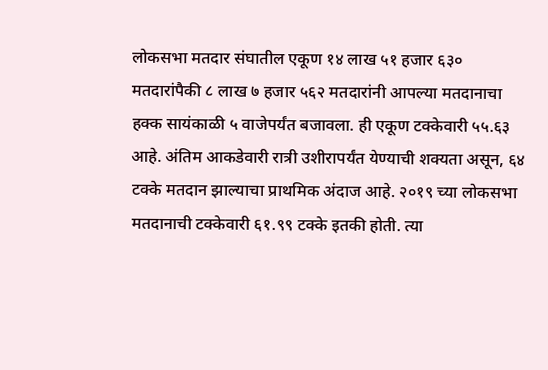लोकसभा मतदार संघातील एकूण १४ लाख ५१ हजार ६३० मतदारांपैकी ८ लाख ७ हजार ५६२ मतदारांनी आपल्या मतदानाचा हक्क सायंकाळी ५ वाजेपर्यंत बजावला. ही एकूण टक्केवारी ५५.६३ आहे. अंतिम आकडेवारी रात्री उशीरापर्यंत येण्याची शक्यता असून, ६४ टक्के मतदान झाल्याचा प्राथमिक अंदाज आहे. २०१९ च्या लोकसभा मतदानाची टक्केवारी ६१.९९ टक्के इतकी होती. त्या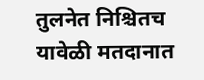तुलनेत निश्चितच यावेळी मतदानात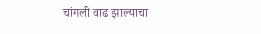चांगली वाढ झाल्याचा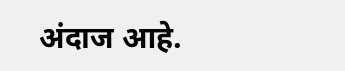अंदाज आहे.